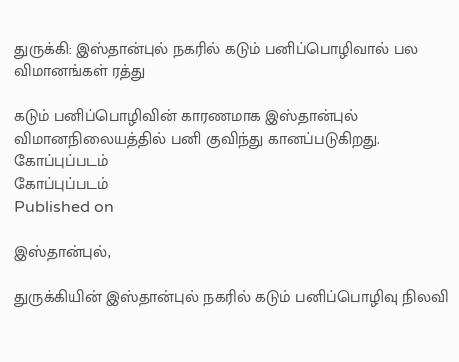துருக்கி: இஸ்தான்புல் நகரில் கடும் பனிப்பொழிவால் பல விமானங்கள் ரத்து

கடும் பனிப்பொழிவின் காரணமாக இஸ்தான்புல் விமானநிலையத்தில் பனி குவிந்து கானப்படுகிறது.
கோப்புப்படம்
கோப்புப்படம்
Published on

இஸ்தான்புல்,

துருக்கியின் இஸ்தான்புல் நகரில் கடும் பனிப்பொழிவு நிலவி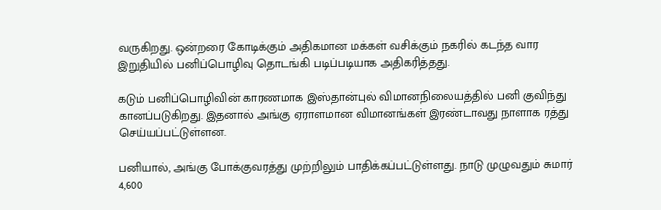வருகிறது. ஒன்றரை கோடிக்கும் அதிகமான மக்கள் வசிக்கும் நகரில் கடந்த வார இறுதியில் பனிப்பொழிவு தொடங்கி படிப்படியாக அதிகரித்தது.

கடும் பனிப்பொழிவின் காரணமாக இஸ்தான்புல் விமானநிலையத்தில் பனி குவிந்து கானப்படுகிறது. இதனால் அங்கு ஏராளமான விமானங்கள் இரண்டாவது நாளாக ரத்து செய்யப்பட்டுள்ளன.

பனியால், அங்கு போக்குவரத்து முற்றிலும் பாதிக்கப்பட்டுள்ளது. நாடு முழுவதும் சுமார் 4,600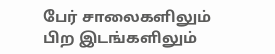பேர் சாலைகளிலும் பிற இடங்களிலும்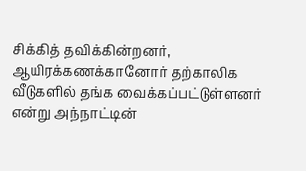சிக்கித் தவிக்கின்றனர், ஆயிரக்கணக்கானோர் தற்காலிக வீடுகளில் தங்க வைக்கப்பட்டுள்ளனர் என்று அந்நாட்டின்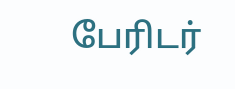பேரிடர்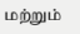மற்றும்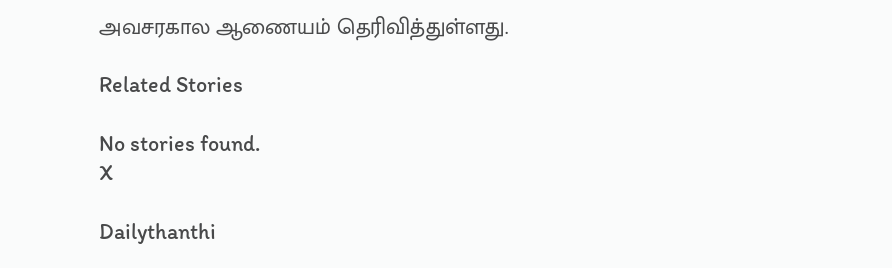அவசரகால ஆணையம் தெரிவித்துள்ளது.

Related Stories

No stories found.
X

Dailythanthi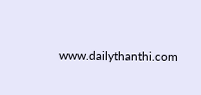www.dailythanthi.com